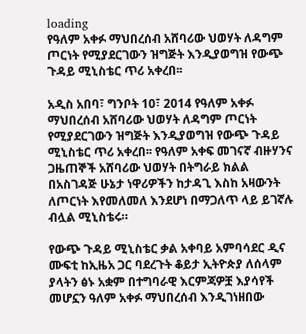loading
የዓለም አቀፉ ማህበረሰብ አሸባሪው ህወሃት ለዳግም ጦርነት የሚያደርገውን ዝግጅት እንዲያወግዝ የውጭ ጉዳይ ሚኒስቴር ጥሪ አቀረበ፡፡

አዲስ አበባ፣ ግንቦት 10፣ 2014 የዓለም አቀፉ ማህበረሰብ አሸባሪው ህወሃት ለዳግም ጦርነት የሚያደርገውን ዝግጅት እንዲያወግዝ የውጭ ጉዳይ ሚኒስቴር ጥሪ አቀረበ፡፡ የዓለም አቀፍ መገናኛ ብዙሃንና ጋዜጠኞች አሸባሪው ህወሃት በትግራይ ክልል በአስገዳጅ ሁኔታ ነዋሪዎችን ከታዳጊ እስከ አዛውንት ለጦርነት እየመለመለ እንደሆነ በማጋለጥ ላይ ይገኛሉ ብሏል ሚኒስቴሩ።

የውጭ ጉዳይ ሚኒስቴር ቃል አቀባይ አምባሳደር ዲና ሙፍቲ ከኢዜአ ጋር ባደረጉት ቆይታ ኢትዮጵያ ለሰላም ያላትን ፅኑ አቋም በተግባራዊ እርምጃዎቿ እያሳየች መሆኗን ዓለም አቀፉ ማህበረሰብ እንዲገነዘበው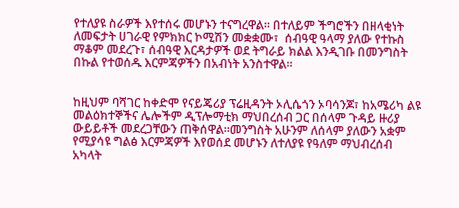የተለያዩ ስራዎች እየተሰሩ መሆኑን ተናግረዋል። በተለይም ችግሮችን በዘላቂነት ለመፍታት ሀገራዊ የምክክር ኮሚሽን መቋቋሙ፣  ሰብዓዊ ዓላማ ያለው የተኩስ ማቆም መደረጉ፣ ሰብዓዊ እርዳታዎች ወደ ትግራይ ክልል እንዲገቡ በመንግስት በኩል የተወሰዱ እርምጃዎችን በአብነት አንስተዋል፡፡


ከዚህም ባሻገር ከቀድሞ የናይጄሪያ ፕሬዚዳንት ኦሊሴጎን ኦባሳንጆ፣ ከአሜሪካ ልዩ መልዕክተኞችና ሌሎችም ዲፕሎማቲክ ማህበረሰብ ጋር በሰላም ጉዳይ ዙሪያ ውይይቶች መደረጋቸውን ጠቅሰዋል።መንግስት አሁንም ለሰላም ያለውን አቋም የሚያሳዩ ግልፅ እርምጃዎች እየወሰደ መሆኑን ለተለያዩ የዓለም ማህብረሰብ አካላት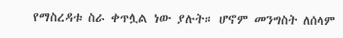የማስረዳቱ ስራ ቀጥሏል ነው ያሉት። ሆኖም መንግስት ለሰላም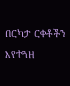በርካታ ርቀቶችን እየተጓዘ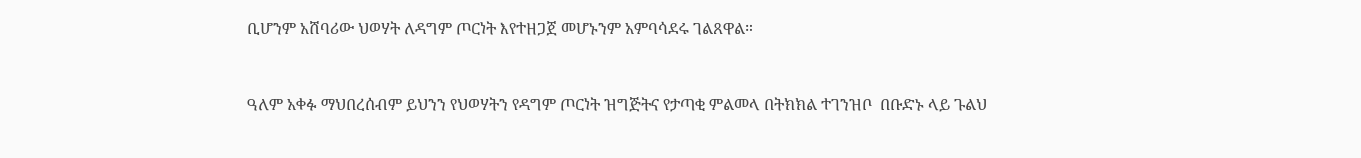ቢሆንም አሸባሪው ህወሃት ለዳግም ጦርነት እየተዘጋጀ መሆኑንም አምባሳደሩ ገልጸዋል።


ዓለም አቀፉ ማህበረሰብም ይህንን የህወሃትን የዳግም ጦርነት ዝግጅትና የታጣቂ ምልመላ በትክክል ተገንዝቦ  በቡድኑ ላይ ጉልህ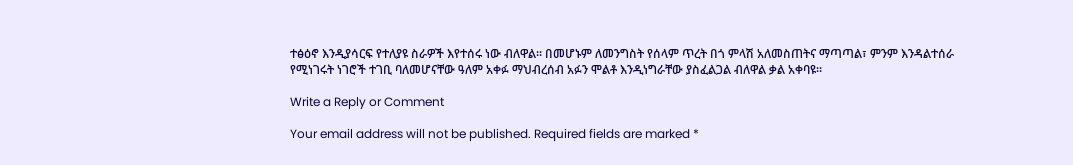ተፅዕኖ እንዲያሳርፍ የተለያዩ ስራዎች እየተሰሩ ነው ብለዋል። በመሆኑም ለመንግስት የሰላም ጥረት በጎ ምላሽ አለመስጠትና ማጣጣል፣ ምንም እንዳልተሰራ የሚነገሩት ነገሮች ተገቢ ባለመሆናቸው ዓለም አቀፉ ማህብረሰብ አፉን ሞልቶ እንዲነግራቸው ያስፈልጋል ብለዋል ቃል አቀባዩ፡፡

Write a Reply or Comment

Your email address will not be published. Required fields are marked *